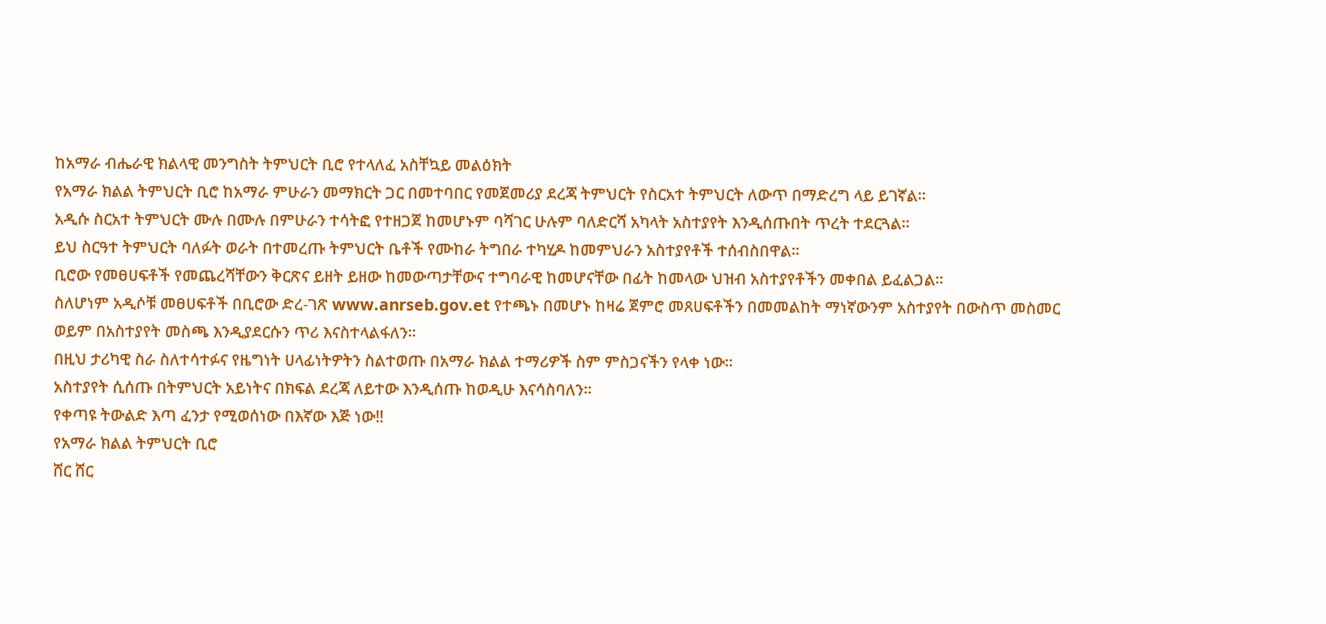ከአማራ ብሔራዊ ክልላዊ መንግስት ትምህርት ቢሮ የተላለፈ አስቸኳይ መልዕክት
የአማራ ክልል ትምህርት ቢሮ ከአማራ ምሁራን መማክርት ጋር በመተባበር የመጀመሪያ ደረጃ ትምህርት የስርአተ ትምህርት ለውጥ በማድረግ ላይ ይገኛል፡፡
አዲሱ ስርአተ ትምህርት ሙሉ በሙሉ በምሁራን ተሳትፎ የተዘጋጀ ከመሆኑም ባሻገር ሁሉም ባለድርሻ አካላት አስተያየት እንዲሰጡበት ጥረት ተደርጓል፡፡
ይህ ስርዓተ ትምህርት ባለፉት ወራት በተመረጡ ትምህርት ቤቶች የሙከራ ትግበራ ተካሂዶ ከመምህራን አስተያየቶች ተሰብስበዋል፡፡
ቢሮው የመፀሀፍቶች የመጨረሻቸውን ቅርጽና ይዘት ይዘው ከመውጣታቸውና ተግባራዊ ከመሆናቸው በፊት ከመላው ህዝብ አስተያየቶችን መቀበል ይፈልጋል፡፡
ስለሆነም አዲሶቹ መፀሀፍቶች በቢሮው ድረ-ገጽ www.anrseb.gov.et የተጫኑ በመሆኑ ከዛሬ ጀምሮ መጸሀፍቶችን በመመልከት ማነኛውንም አስተያየት በውስጥ መስመር ወይም በአስተያየት መስጫ እንዲያደርሱን ጥሪ እናስተላልፋለን፡፡
በዚህ ታሪካዊ ስራ ስለተሳተፉና የዜግነት ሀላፊነትዎትን ስልተወጡ በአማራ ክልል ተማሪዎች ስም ምስጋናችን የላቀ ነው፡፡
አስተያየት ሲሰጡ በትምህርት አይነትና በክፍል ደረጃ ለይተው እንዲሰጡ ከወዲሁ እናሳስባለን፡፡
የቀጣዩ ትውልድ እጣ ፈንታ የሚወሰነው በእኛው እጅ ነው!!
የአማራ ክልል ትምህርት ቢሮ
ሸር ሸር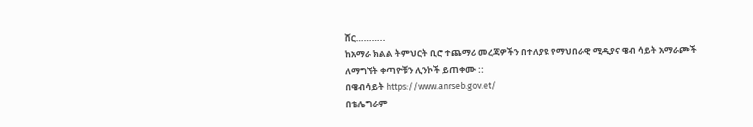ሸር………..
ከአማራ ክልል ትምህርት ቢሮ ተጨማሪ መረጃዎችን በተለያዩ የማህበራዊ ሚዲያና ዌብ ሳይት አማራጮች ለማግኘት ቀጣዮቹን ሊንኮች ይጠቀሙ ::
በዌብሳይት https://www.anrseb.gov.et/
በቴሌግራም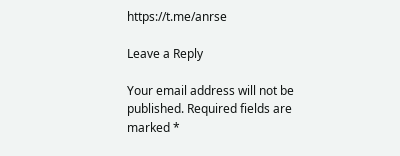https://t.me/anrse

Leave a Reply

Your email address will not be published. Required fields are marked *